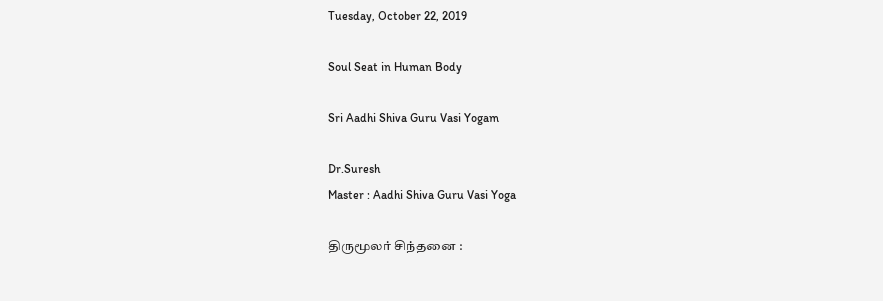Tuesday, October 22, 2019

Soul Seat in Human Body

Sri Aadhi Shiva Guru Vasi Yogam

Dr.Suresh
Master : Aadhi Shiva Guru Vasi Yoga

திருமூலர் சிந்தனை :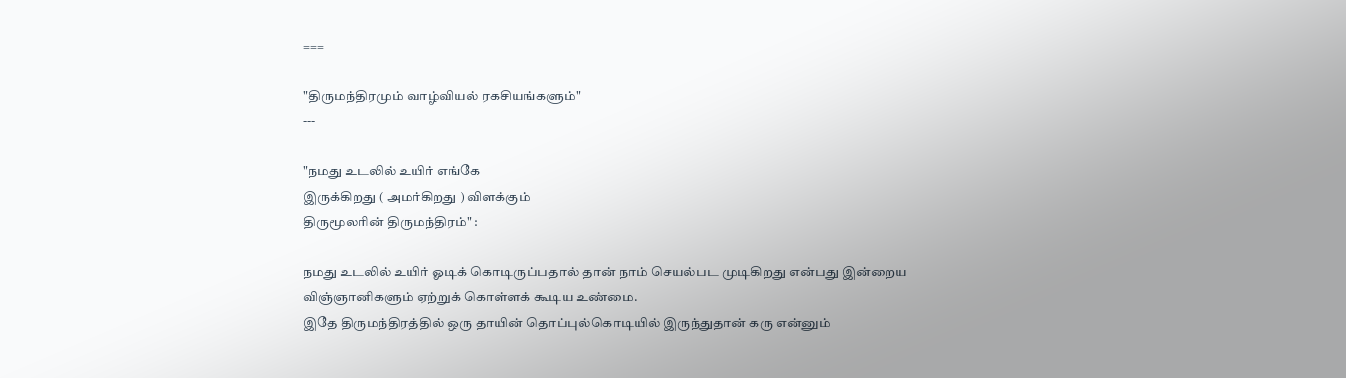===

"திருமந்திரமும் வாழ்வியல் ரகசியங்களும்"
---

"நமது உடலில் உயிர் எங்கே
இருக்கிறது ( அமர்கிறது ) விளக்கும்
திருமூலரின் திருமந்திரம்" :

நமது உடலில் உயிர் ஓடிக் கொடிருப்பதால் தான் நாம் செயல்பட முடிகிறது என்பது இன்றைய விஞ்ஞானிகளும் ஏற்றுக் கொள்ளக் கூடிய உண்மை.
இதே திருமந்திரத்தில் ஒரு தாயின் தொப்புல்கொடியில் இருந்துதான் கரு என்னும்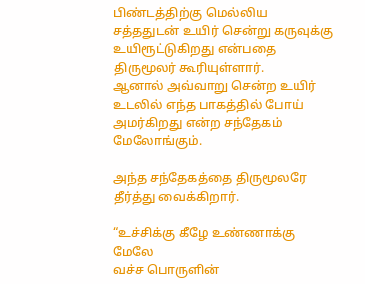பிண்டத்திற்கு மெல்லிய சத்ததுடன் உயிர் சென்று கருவுக்கு உயிரூட்டுகிறது என்பதை திருமூலர் கூரியுள்ளார்.
ஆனால் அவ்வாறு சென்ற உயிர் உடலில் எந்த பாகத்தில் போய் அமர்கிறது என்ற சந்தேகம் மேலோங்கும்.

அந்த சந்தேகத்தை திருமூலரே தீர்த்து வைக்கிறார்.

“உச்சிக்கு கீழே உண்ணாக்கு மேலே
வச்ச பொருளின்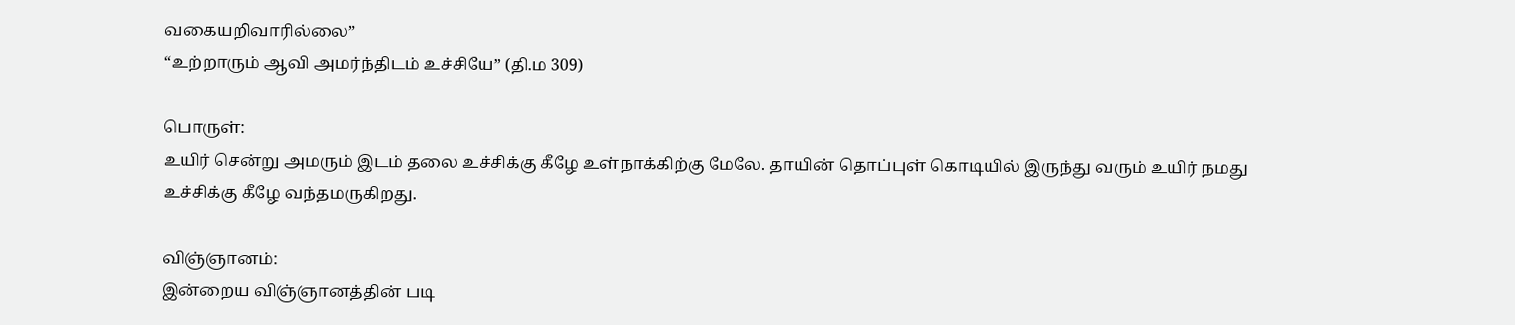வகையறிவாரில்லை”
“உற்றாரும் ஆவி அமர்ந்திடம் உச்சியே” (தி.ம 309)

பொருள்:
உயிர் சென்று அமரும் இடம் தலை உச்சிக்கு கீழே உள்நாக்கிற்கு மேலே. தாயின் தொப்புள் கொடியில் இருந்து வரும் உயிர் நமது உச்சிக்கு கீழே வந்தமருகிறது.

விஞ்ஞானம்:
இன்றைய விஞ்ஞானத்தின் படி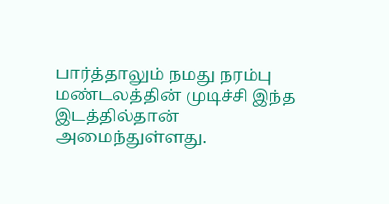பார்த்தாலும் நமது நரம்பு மண்டலத்தின் முடிச்சி இந்த இடத்தில்தான் அமைந்துள்ளது.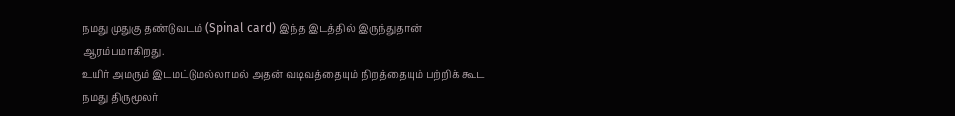நமது முதுகு தண்டுவடம் (Spinal card) இந்த இடத்தில் இருந்துதான் ஆரம்பமாகிறது.
உயிர் அமரும் இடமட்டுமல்லாமல் அதன் வடிவத்தையும் நிறத்தையும் பற்றிக் கூட நமது திருமூலர்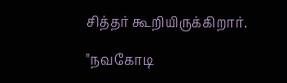சித்தர் கூறியிருக்கிறார்.

"நவகோடி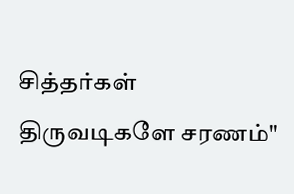சித்தர்கள் திருவடிகளே சரணம்"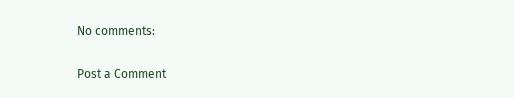No comments:

Post a Comment